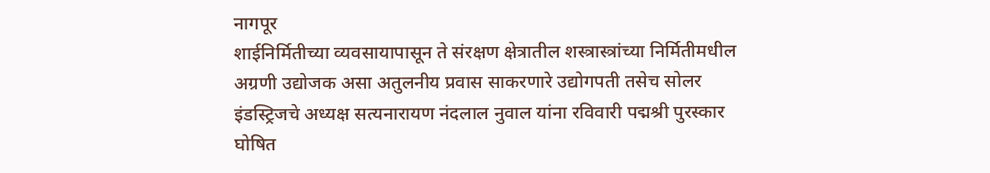नागपूर
शाईनिर्मितीच्या व्यवसायापासून ते संरक्षण क्षेत्रातील शस्त्रास्त्रांच्या निर्मितीमधील अग्रणी उद्योजक असा अतुलनीय प्रवास साकरणारे उद्योगपती तसेच सोलर इंडस्ट्रिजचे अध्यक्ष सत्यनारायण नंदलाल नुवाल यांना रविवारी पद्मश्री पुरस्कार घोषित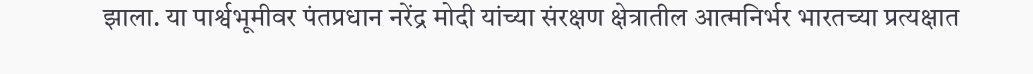झाला. या पार्श्वभूमीवर पंतप्रधान नरेंद्र मोदी यांच्या संरक्षण क्षेत्रातील आत्मनिर्भर भारतच्या प्रत्यक्षात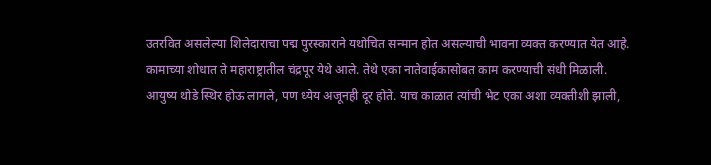उतरवित असलेल्या शिलेदाराचा पद्म पुरस्काराने यथोचित सन्मान होत असल्याची भावना व्यक्त करण्यात येत आहे.
कामाच्या शोधात ते महाराष्ट्रातील चंद्रपूर येथे आले. तेथे एका नातेवाईकासोबत काम करण्याची संधी मिळाली. आयुष्य थोडे स्थिर होऊ लागले, पण ध्येय अजूनही दूर होते. याच काळात त्यांची भेट एका अशा व्यक्तीशी झाली,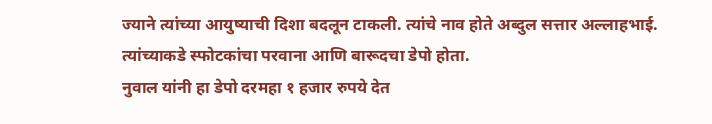ज्याने त्यांच्या आयुष्याची दिशा बदलून टाकली. त्यांचे नाव होते अब्दुल सत्तार अल्लाहभाई. त्यांच्याकडे स्फोटकांचा परवाना आणि बारूदचा डेपो होता.
नुवाल यांनी हा डेपो दरमहा १ हजार रुपये देत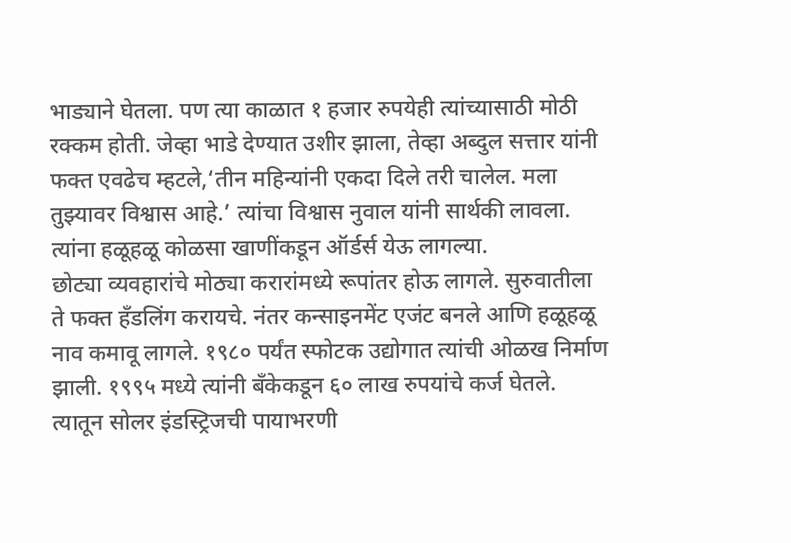भाड्याने घेतला. पण त्या काळात १ हजार रुपयेही त्यांच्यासाठी मोठी रक्कम होती. जेव्हा भाडे देण्यात उशीर झाला, तेव्हा अब्दुल सत्तार यांनी फक्त एवढेच म्हटले,‘तीन महिन्यांनी एकदा दिले तरी चालेल. मला तुझ्यावर विश्वास आहे.’ त्यांचा विश्वास नुवाल यांनी सार्थकी लावला. त्यांना हळूहळू कोळसा खाणींकडून ऑर्डर्स येऊ लागल्या.
छोट्या व्यवहारांचे मोठ्या करारांमध्ये रूपांतर होऊ लागले. सुरुवातीला ते फक्त हँडलिंग करायचे. नंतर कन्साइनमेंट एजंट बनले आणि हळूहळू नाव कमावू लागले. १९८० पर्यंत स्फोटक उद्योगात त्यांची ओळख निर्माण झाली. १९९५ मध्ये त्यांनी बँकेकडून ६० लाख रुपयांचे कर्ज घेतले. त्यातून सोलर इंडस्ट्रिजची पायाभरणी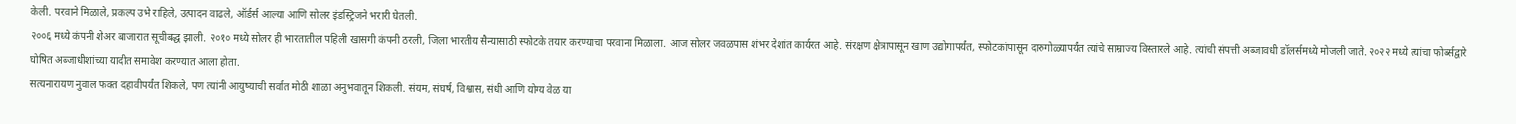केली. परवाने मिळाले, प्रकल्प उभे राहिले, उत्पादन वाढले, ऑर्डर्स आल्या आणि सोलर इंडस्ट्रिजने भरारी घेतली.
२००६ मध्ये कंपनी शेअर बाजारात सूचीबद्ध झाली. २०१० मध्ये सोलर ही भारतातील पहिली खासगी कंपनी ठरली, जिला भारतीय सैन्यासाठी स्फोटके तयार करण्याचा परवाना मिळाला. आज सोलर जवळपास शंभर देशांत कार्यरत आहे. संरक्षण क्षेत्रापासून खाण उद्योगापर्यंत, स्फोटकांपासून दारुगोळ्यापर्यंत त्यांचे साम्राज्य विस्तारले आहे. त्यांची संपत्ती अब्जावधी डॉलर्समध्ये मोजली जाते. २०२२ मध्ये त्यांचा फोर्ब्सद्वारे घोषित अब्जाधीशांच्या यादीत समावेश करण्यात आला होता.
सत्यनारायण नुवाल फक्त दहावीपर्यंत शिकले, पण त्यांनी आयुष्याची सर्वात मोठी शाळा अनुभवातून शिकली. संयम, संघर्ष, विश्वास, संधी आणि योग्य वेळ या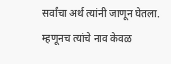सर्वांचा अर्थ त्यांनी जाणून घेतला. म्हणूनच त्यांचे नाव केवळ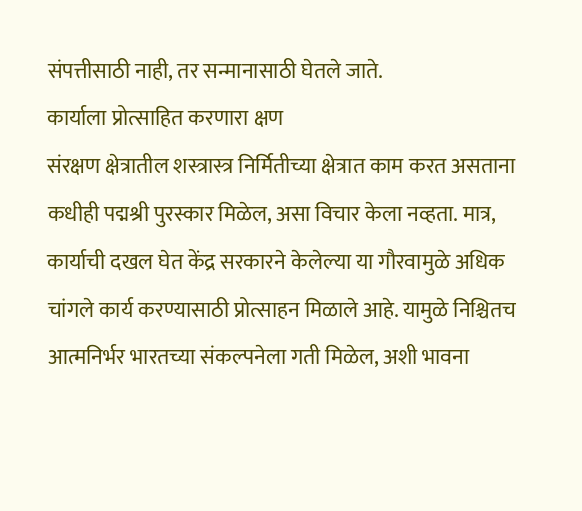संपत्तीसाठी नाही, तर सन्मानासाठी घेतले जाते.
कार्याला प्रोत्साहित करणारा क्षण
संरक्षण क्षेत्रातील शस्त्रास्त्र निर्मितीच्या क्षेत्रात काम करत असताना कधीही पद्मश्री पुरस्कार मिळेल, असा विचार केला नव्हता. मात्र, कार्याची दखल घेत केंद्र सरकारने केलेल्या या गौरवामुळे अधिक चांगले कार्य करण्यासाठी प्रोत्साहन मिळाले आहे. यामुळे निश्चितच आत्मनिर्भर भारतच्या संकल्पनेला गती मिळेल, अशी भावना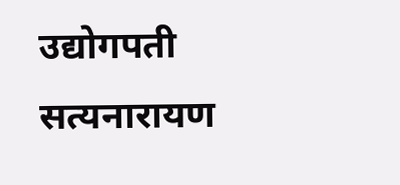उद्योगपती सत्यनारायण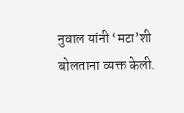नुवाल यांनी ‘मटा’शी बोलताना व्यक्त केली.